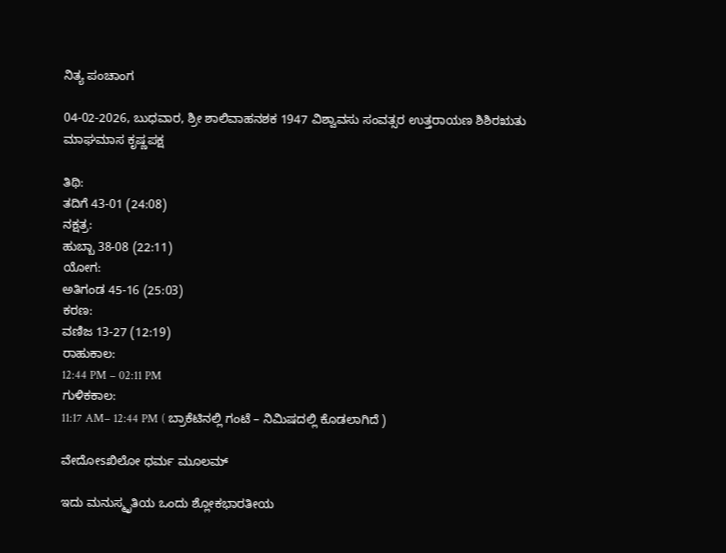ನಿತ್ಯ ಪಂಚಾಂಗ

04-02-2026, ಬುಧವಾರ, ಶ್ರೀ ಶಾಲಿವಾಹನಶಕ 1947 ವಿಶ್ವಾವಸು ಸಂವತ್ಸರ ಉತ್ತರಾಯಣ ಶಿಶಿರಋತು ಮಾಘಮಾಸ ಕೃಷ್ಣಪಕ್ಷ

ತಿಥಿ:
ತದಿಗೆ 43-01 (24:08)
ನಕ್ಷತ್ರ:
ಹುಬ್ಬಾ 38-08 (22:11)
ಯೋಗ:
ಅತಿಗಂಡ 45-16 (25:03)
ಕರಣ:
ವಣಿಜ 13-27 (12:19)
ರಾಹುಕಾಲ:
12:44 PM – 02:11 PM
ಗುಳಿಕಕಾಲ:
11:17 AM– 12:44 PM ( ಬ್ರಾಕೆಟಿನಲ್ಲಿ ಗಂಟೆ – ನಿಮಿಷದಲ್ಲಿ ಕೊಡಲಾಗಿದೆ )

ವೇದೋsಖಿಲೋ ಧರ್ಮ ಮೂಲಮ್

ಇದು ಮನುಸ್ಮೃತಿಯ ಒಂದು ಶ್ಲೋಕಭಾರತೀಯ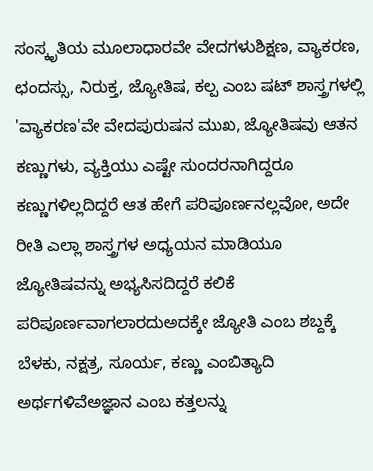ಸಂಸ್ಕೃತಿಯ ಮೂಲಾಧಾರವೇ ವೇದಗಳುಶಿಕ್ಷಣ, ವ್ಯಾಕರಣ, ಛಂದಸ್ಸು, ನಿರುಕ್ತ, ಜ್ಯೋತಿಷ, ಕಲ್ಪ ಎಂಬ ಷಟ್ ಶಾಸ್ತ್ರಗಳಲ್ಲಿ 'ವ್ಯಾಕರಣ'ವೇ ವೇದಪುರುಷನ ಮುಖ, ಜ್ಯೋತಿಷವು ಆತನ ಕಣ್ಣುಗಳು, ವ್ಯಕ್ತಿಯು ಎಷ್ಟೇ ಸುಂದರನಾಗಿದ್ದರೂ ಕಣ್ಣುಗಳಿಲ್ಲದಿದ್ದರೆ ಆತ ಹೇಗೆ ಪರಿಪೂರ್ಣನಲ್ಲವೋ, ಅದೇ ರೀತಿ ಎಲ್ಲಾ ಶಾಸ್ತ್ರಗಳ ಅಧ್ಯಯನ ಮಾಡಿಯೂ ಜ್ಯೋತಿಷವನ್ನು ಅಭ್ಯಸಿಸದಿದ್ದರೆ ಕಲಿಕೆ ಪರಿಪೂರ್ಣವಾಗಲಾರದುಅದಕ್ಕೇ ಜ್ಯೋತಿ ಎಂಬ ಶಬ್ದಕ್ಕೆ ಬೆಳಕು, ನಕ್ಷತ್ರ, ಸೂರ್ಯ, ಕಣ್ಣು ಎಂಬಿತ್ಯಾದಿ ಅರ್ಥಗಳಿವೆಅಜ್ಞಾನ ಎಂಬ ಕತ್ತಲನ್ನು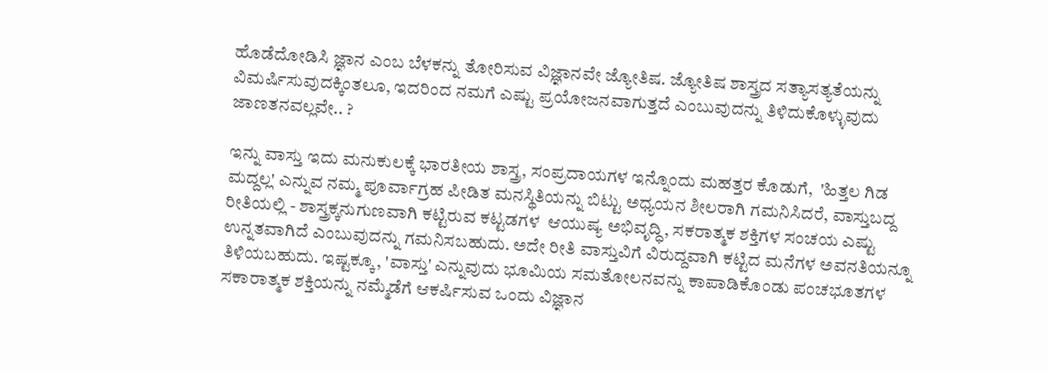ಹೊಡೆದೋಡಿಸಿ ಜ್ಞಾನ ಎಂಬ ಬೆಳಕನ್ನು ತೋರಿಸುವ ವಿಜ್ಞಾನವೇ ಜ್ಯೋತಿಷ. ಜ್ಯೋತಿಷ ಶಾಸ್ತ್ರದ ಸತ್ಯಾಸತ್ಯತೆಯನ್ನು ವಿಮರ್ಷಿಸುವುದಕ್ಕಿಂತಲೂ, ಇದರಿಂದ ನಮಗೆ ಎಷ್ಟು ಪ್ರಯೋಜನವಾಗುತ್ತದೆ ಎಂಬುವುದನ್ನು ತಿಳಿದುಕೊಳ್ಳುವುದು ಜಾಣತನವಲ್ಲವೇ.. ?

ಇನ್ನು ವಾಸ್ತು ಇದು ಮನುಕುಲಕ್ಕೆ ಭಾರತೀಯ ಶಾಸ್ತ್ರ, ಸಂಪ್ರದಾಯಗಳ ಇನ್ನೊಂದು ಮಹತ್ತರ ಕೊಡುಗೆ,  'ಹಿತ್ತಲ ಗಿಡ ಮದ್ದಲ್ಲ' ಎನ್ನುವ ನಮ್ಮ ಪೂರ್ವಾಗ್ರಹ ಪೀಡಿತ ಮನಸ್ಥಿತಿಯನ್ನು ಬಿಟ್ಟು ಅಧ್ಯಯನ ಶೀಲರಾಗಿ ಗಮನಿಸಿದರೆ, ವಾಸ್ತುಬದ್ದ ರೀತಿಯಲ್ಲಿ - ಶಾಸ್ತ್ರಕ್ಕನುಗುಣವಾಗಿ ಕಟ್ಟಿರುವ ಕಟ್ಟಡಗಳ  ಆಯುಷ್ಯ ಅಭಿವೃದ್ಧಿ, ಸಕರಾತ್ಮಕ ಶಕ್ತಿಗಳ ಸಂಚಯ ಎಷ್ಟು ಉನ್ನತವಾಗಿದೆ ಎಂಬುವುದನ್ನು ಗಮನಿಸಬಹುದು. ಅದೇ ರೀತಿ ವಾಸ್ತುವಿಗೆ ವಿರುದ್ದವಾಗಿ ಕಟ್ಟಿದ ಮನೆಗಳ ಅವನತಿಯನ್ನೂ ತಿಳಿಯಬಹುದು. ಇಷ್ಟಕ್ಕೂ, 'ವಾಸ್ತು' ಎನ್ನುವುದು ಭೂಮಿಯ ಸಮತೋಲನವನ್ನು ಕಾಪಾಡಿಕೊಂಡು ಪಂಚಭೂತಗಳ ಸಕಾರಾತ್ಮಕ ಶಕ್ತಿಯನ್ನು ನಮ್ಮೆಡೆಗೆ ಆಕರ್ಷಿಸುವ ಒಂದು ವಿಜ್ಞಾನ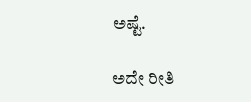ಅಷ್ಟೆ.

ಅದೇ ರೀತಿ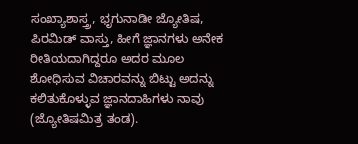ಸಂಖ್ಯಾಶಾಸ್ತ್ರ, ಭೃಗುನಾಡೀ ಜ್ಯೋತಿಷ, ಪಿರಮಿಡ್ ವಾಸ್ತು, ಹೀಗೆ ಜ್ಞಾನಗಳು ಅನೇಕ ರೀತಿಯದಾಗಿದ್ದರೂ ಅದರ ಮೂಲ ಶೋಧಿಸುವ ವಿಚಾರವನ್ನು ಬಿಟ್ಟು ಅದನ್ನು ಕಲಿತುಕೊಳ್ಳುವ ಜ್ಞಾನದಾಹಿಗಳು ನಾವು (ಜ್ಯೋತಿಷಮಿತ್ರ ತಂಡ).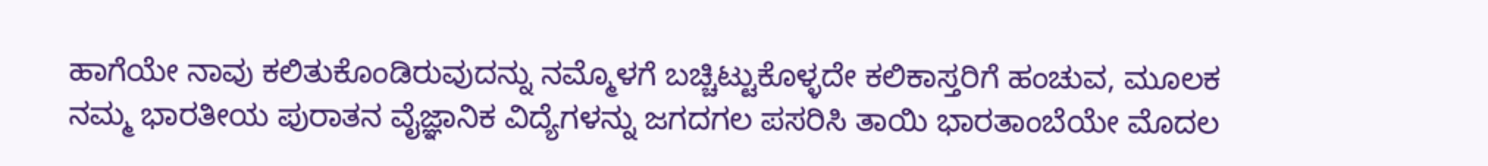ಹಾಗೆಯೇ ನಾವು ಕಲಿತುಕೊಂಡಿರುವುದನ್ನು ನಮ್ಮೊಳಗೆ ಬಚ್ಚಿಟ್ಟುಕೊಳ್ಳದೇ ಕಲಿಕಾಸ್ತರಿಗೆ ಹಂಚುವ, ಮೂಲಕ ನಮ್ಮ ಭಾರತೀಯ ಪುರಾತನ ವೈಜ್ಞಾನಿಕ ವಿದ್ಯೆಗಳನ್ನು ಜಗದಗಲ ಪಸರಿಸಿ ತಾಯಿ ಭಾರತಾಂಬೆಯೇ ಮೊದಲ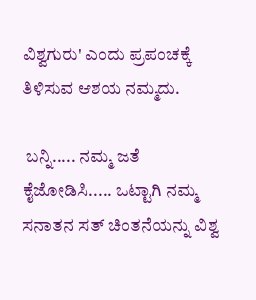ವಿಶ್ವಗುರು' ಎಂದು ಪ್ರಪಂಚಕ್ಕೆ ತಿಳಿಸುವ ಆಶಯ ನಮ್ಮದು.

 ಬನ್ನಿ..... ನಮ್ಮ ಜತೆ ಕೈಜೋಡಿಸಿ..... ಒಟ್ಟಾಗಿ ನಮ್ಮ ಸನಾತನ ಸತ್ ಚಿಂತನೆಯನ್ನು ವಿಶ್ವ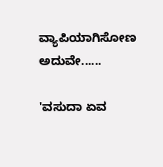ವ್ಯಾಪಿಯಾಗಿಸೋಣ ಅದುವೇ......

'ವಸುದಾ ಏವ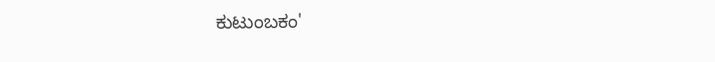ಕುಟುಂಬಕಂ'